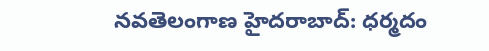నవతెలంగాణ హైదరాబాద్: ధర్మదం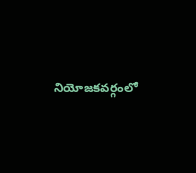నియోజకవర్గంలో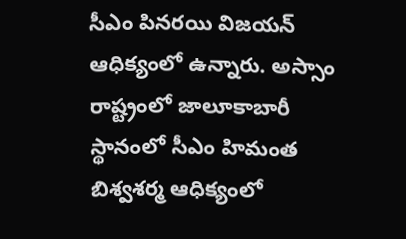సీఎం పినరయి విజయన్ ఆధిక్యంలో ఉన్నారు. అస్సాం రాష్ట్రంలో జాలూకాబారీ స్థానంలో సీఎం హిమంత బిశ్వశర్మ ఆధిక్యంలో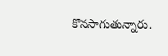కొనసాగుతున్నారు.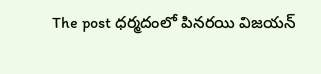The post ధర్మదంలో పినరయి విజయన్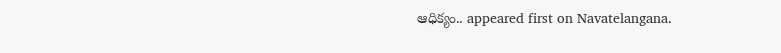ఆధిక్యం.. appeared first on Navatelangana.